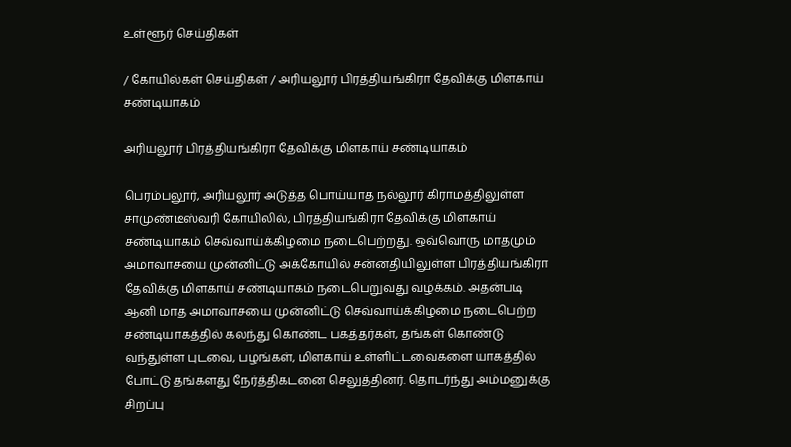உள்ளூர் செய்திகள்

/ கோயில்கள் செய்திகள் / அரியலூர் பிரத்தியங்கிரா தேவிக்கு மிளகாய் சண்டியாகம்

அரியலூர் பிரத்தியங்கிரா தேவிக்கு மிளகாய் சண்டியாகம்

பெரம்பலூர், அரியலூர் அடுத்த பொய்யாத நல்லூர் கிராமத்திலுள்ள சாமுண்டீஸ்வரி கோயிலில், பிரத்தியங்கிரா தேவிக்கு மிளகாய் சண்டியாகம் செவ்வாய்க்கிழமை நடைபெற்றது. ஒவ்வொரு மாதமும் அமாவாசயை முன்னிட்டு அக்கோயில் சன்னதியிலுள்ள பிரத்தியங்கிரா தேவிக்கு மிளகாய் சண்டியாகம் நடைபெறுவது வழக்கம். அதன்படி ஆனி மாத அமாவாசயை முன்னிட்டு செவ்வாய்க்கிழமை நடைபெற்ற சண்டியாகத்தில் கலந்து கொண்ட பகத்தர்கள், தங்கள் கொண்டு வந்துள்ள புடவை, பழங்கள், மிளகாய் உள்ளிட்டவைகளை யாகத்தில் போட்டு தங்களது நேர்த்திகடனை செலுத்தினர். தொடர்ந்து அம்மனுக்கு சிறப்பு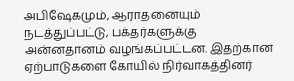அபிஷேகமும், ஆராதனையும் நடத்துப்பட்டு, பக்தர்களுக்கு அன்னதானம் வழங்கப்பட்டன. இதற்கான ஏற்பாடுகளை கோயில் நிர்வாகத்தினர்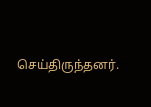செய்திருந்தனர்.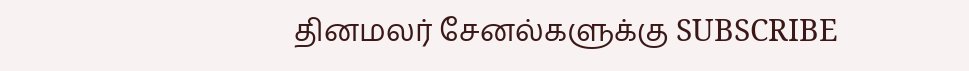தினமலர் சேனல்களுக்கு SUBSCRIBE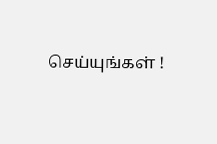செய்யுங்கள் !